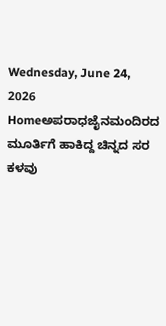Wednesday, June 24, 2026
Homeಅಪರಾಧಜೈನಮಂದಿರದ ಮೂರ್ತಿಗೆ ಹಾಕಿದ್ದ ಚಿನ್ನದ ಸರ ಕಳವು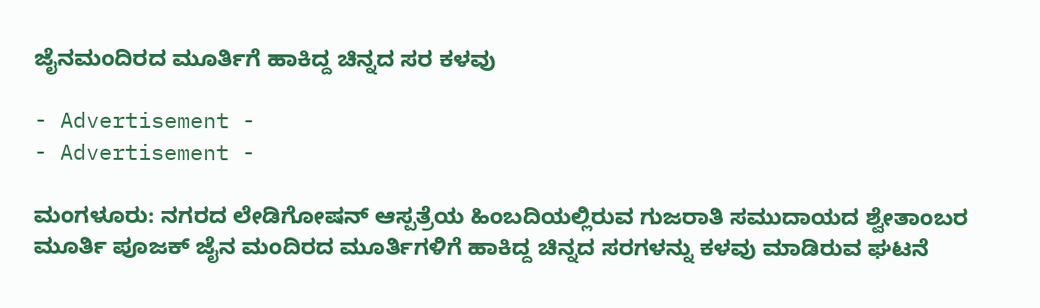ಜೈನಮಂದಿರದ ಮೂರ್ತಿಗೆ ಹಾಕಿದ್ದ ಚಿನ್ನದ ಸರ ಕಳವು

- Advertisement -
- Advertisement -

ಮಂಗಳೂರು: ನಗರದ ಲೇಡಿಗೋಷನ್‌ ಆಸ್ಪತ್ರೆಯ ಹಿಂಬದಿಯಲ್ಲಿರುವ ಗುಜರಾತಿ ಸಮುದಾಯದ ಶ್ವೇತಾಂಬರ ಮೂರ್ತಿ ಪೂಜಕ್‌ ಜೈನ ಮಂದಿರದ ಮೂರ್ತಿಗಳಿಗೆ ಹಾಕಿದ್ದ ಚಿನ್ನದ ಸರಗಳನ್ನು ಕಳವು ಮಾಡಿರುವ ಘಟನೆ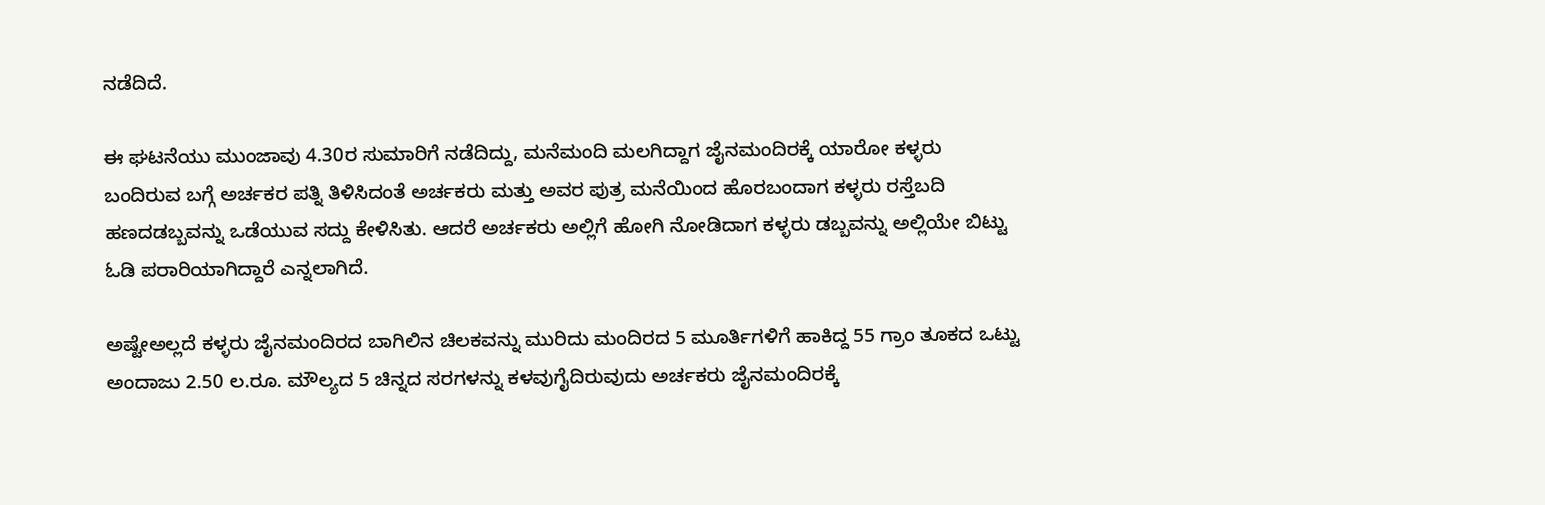ನಡೆದಿದೆ.

ಈ ಘಟನೆಯು ಮುಂಜಾವು 4.30ರ ಸುಮಾರಿಗೆ ನಡೆದಿದ್ದು, ಮನೆಮಂದಿ ಮಲಗಿದ್ದಾಗ ಜೈನಮಂದಿರಕ್ಕೆ ಯಾರೋ ಕಳ್ಳರು ಬಂದಿರುವ ಬಗ್ಗೆ ಅರ್ಚಕರ ಪತ್ನಿ ತಿಳಿಸಿದಂತೆ ಅರ್ಚಕರು ಮತ್ತು ಅವರ ಪುತ್ರ ಮನೆಯಿಂದ ಹೊರಬಂದಾಗ ಕಳ್ಳರು ರಸ್ತೆಬದಿ ಹಣದಡಬ್ಬವನ್ನು ಒಡೆಯುವ ಸದ್ದು ಕೇಳಿಸಿತು. ಆದರೆ ಅರ್ಚಕರು ಅಲ್ಲಿಗೆ ಹೋಗಿ ನೋಡಿದಾಗ ಕಳ್ಳರು ಡಬ್ಬವನ್ನು ಅಲ್ಲಿಯೇ ಬಿಟ್ಟು ಓಡಿ ಪರಾರಿಯಾಗಿದ್ದಾರೆ ಎನ್ನಲಾಗಿದೆ.

ಅಷ್ಟೇಅಲ್ಲದೆ ಕಳ್ಳರು ಜೈನಮಂದಿರದ ಬಾಗಿಲಿನ ಚಿಲಕವನ್ನು ಮುರಿದು ಮಂದಿರದ 5 ಮೂರ್ತಿಗಳಿಗೆ ಹಾಕಿದ್ದ 55 ಗ್ರಾಂ ತೂಕದ ಒಟ್ಟು ಅಂದಾಜು 2.50 ಲ.ರೂ. ಮೌಲ್ಯದ 5 ಚಿನ್ನದ ಸರಗಳನ್ನು ಕಳವುಗೈದಿರುವುದು ಅರ್ಚಕರು ಜೈನಮಂದಿರಕ್ಕೆ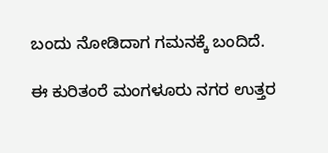ಬಂದು ನೋಡಿದಾಗ ಗಮನಕ್ಕೆ ಬಂದಿದೆ.

ಈ ಕುರಿತಂರೆ ಮಂಗಳೂರು ನಗರ ಉತ್ತರ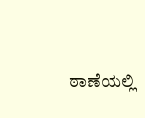ಠಾಣೆಯಲ್ಲಿ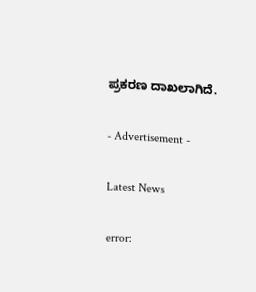ಪ್ರಕರಣ ದಾಖಲಾಗಿದೆ.

- Advertisement -

Latest News

error: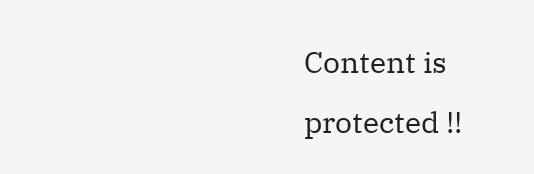Content is protected !!